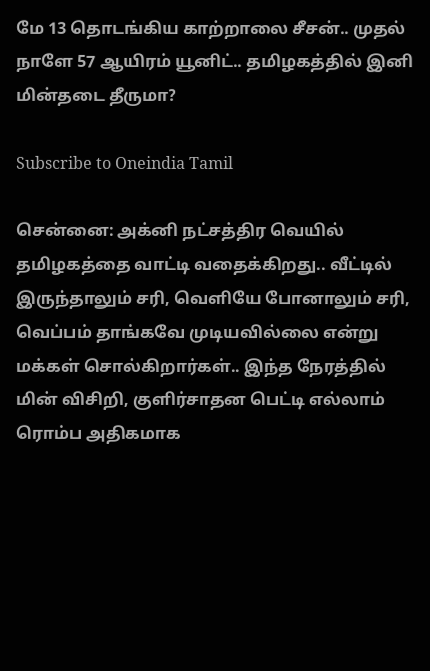மே 13 தொடங்கிய காற்றாலை சீசன்.. முதல் நாளே 57 ஆயிரம் யூனிட்.. தமிழகத்தில் இனி மின்தடை தீருமா?

Subscribe to Oneindia Tamil

சென்னை: அக்னி நட்சத்திர வெயில் தமிழகத்தை வாட்டி வதைக்கிறது.. வீட்டில் இருந்தாலும் சரி, வெளியே போனாலும் சரி, வெப்பம் தாங்கவே முடியவில்லை என்று மக்கள் சொல்கிறார்கள்.. இந்த நேரத்தில் மின் விசிறி, குளிர்சாதன பெட்டி எல்லாம் ரொம்ப அதிகமாக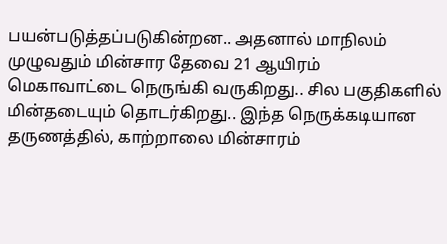பயன்படுத்தப்படுகின்றன.. அதனால் மாநிலம் முழுவதும் மின்சார தேவை 21 ஆயிரம் மெகாவாட்டை நெருங்கி வருகிறது.. சில பகுதிகளில் மின்தடையும் தொடர்கிறது.. இந்த நெருக்கடியான தருணத்தில், காற்றாலை மின்சாரம்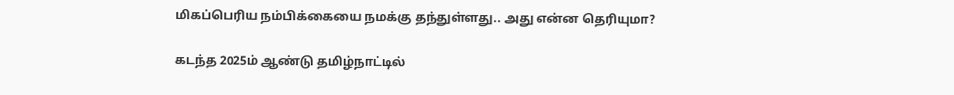மிகப்பெரிய நம்பிக்கையை நமக்கு தந்துள்ளது.. அது என்ன தெரியுமா?

கடந்த 2025ம் ஆண்டு தமிழ்நாட்டில்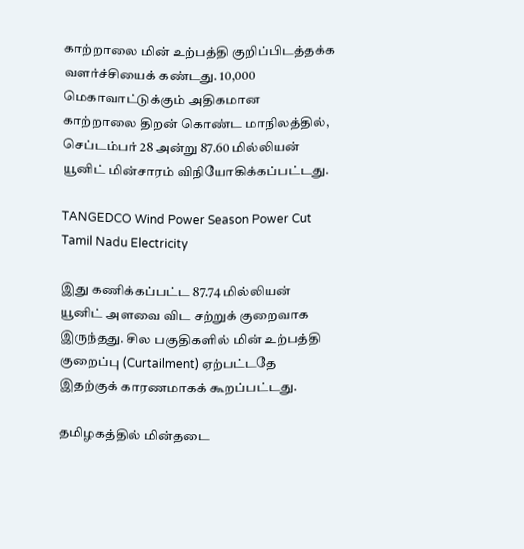காற்றாலை மின் உற்பத்தி குறிப்பிடத்தக்க வளர்ச்சியைக் கண்டது. 10,000 மெகாவாட்டுக்கும் அதிகமான காற்றாலை திறன் கொண்ட மாநிலத்தில், செப்டம்பர் 28 அன்று 87.60 மில்லியன் யூனிட் மின்சாரம் விநியோகிக்கப்பட்டது.

TANGEDCO Wind Power Season Power Cut Tamil Nadu Electricity

இது கணிக்கப்பட்ட 87.74 மில்லியன் யூனிட் அளவை விட சற்றுக் குறைவாக இருந்தது. சில பகுதிகளில் மின் உற்பத்தி குறைப்பு (Curtailment) ஏற்பட்டதே இதற்குக் காரணமாகக் கூறப்பட்டது.

தமிழகத்தில் மின்தடை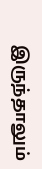இருந்தாலும்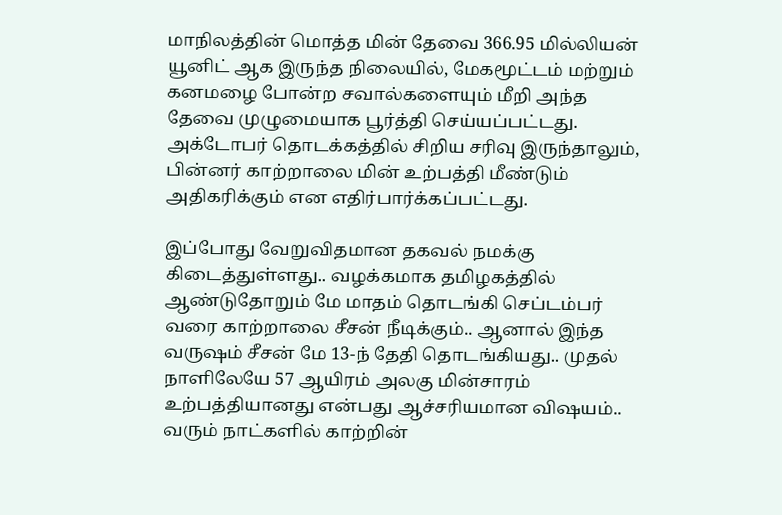மாநிலத்தின் மொத்த மின் தேவை 366.95 மில்லியன் யூனிட் ஆக இருந்த நிலையில், மேகமூட்டம் மற்றும் கனமழை போன்ற சவால்களையும் மீறி அந்த தேவை முழுமையாக பூர்த்தி செய்யப்பட்டது. அக்டோபர் தொடக்கத்தில் சிறிய சரிவு இருந்தாலும், பின்னர் காற்றாலை மின் உற்பத்தி மீண்டும் அதிகரிக்கும் என எதிர்பார்க்கப்பட்டது.

இப்போது வேறுவிதமான தகவல் நமக்கு கிடைத்துள்ளது.. வழக்கமாக தமிழகத்தில் ஆண்டுதோறும் மே மாதம் தொடங்கி செப்டம்பர் வரை காற்றாலை சீசன் நீடிக்கும்.. ஆனால் இந்த வருஷம் சீசன் மே 13-ந் தேதி தொடங்கியது.. முதல் நாளிலேயே 57 ஆயிரம் அலகு மின்சாரம் உற்பத்தியானது என்பது ஆச்சரியமான விஷயம்.. வரும் நாட்களில் காற்றின்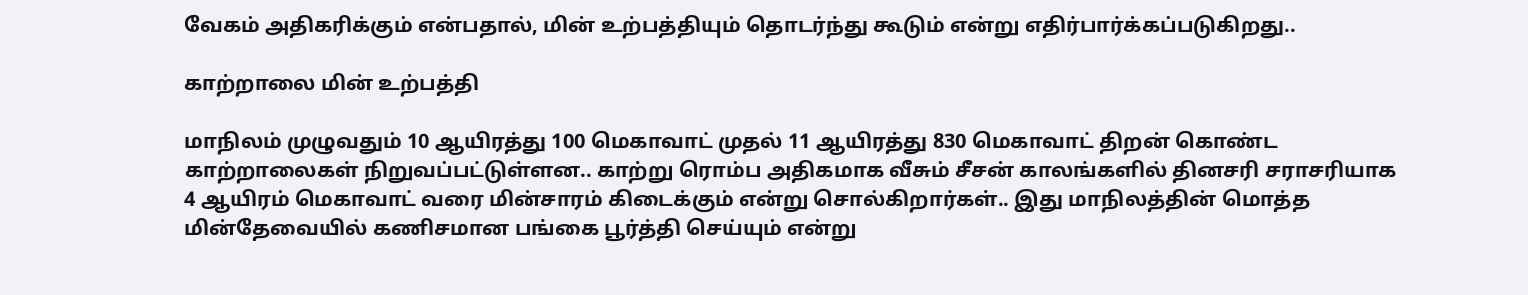வேகம் அதிகரிக்கும் என்பதால், மின் உற்பத்தியும் தொடர்ந்து கூடும் என்று எதிர்பார்க்கப்படுகிறது..

காற்றாலை மின் உற்பத்தி

மாநிலம் முழுவதும் 10 ஆயிரத்து 100 மெகாவாட் முதல் 11 ஆயிரத்து 830 மெகாவாட் திறன் கொண்ட காற்றாலைகள் நிறுவப்பட்டுள்ளன.. காற்று ரொம்ப அதிகமாக வீசும் சீசன் காலங்களில் தினசரி சராசரியாக 4 ஆயிரம் மெகாவாட் வரை மின்சாரம் கிடைக்கும் என்று சொல்கிறார்கள்.. இது மாநிலத்தின் மொத்த மின்தேவையில் கணிசமான பங்கை பூர்த்தி செய்யும் என்று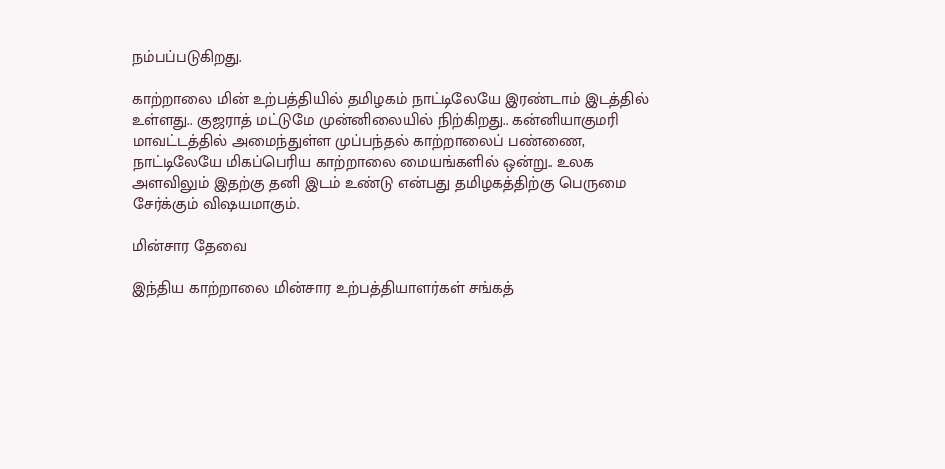நம்பப்படுகிறது.

காற்றாலை மின் உற்பத்தியில் தமிழகம் நாட்டிலேயே இரண்டாம் இடத்தில் உள்ளது.. குஜராத் மட்டுமே முன்னிலையில் நிற்கிறது.. கன்னியாகுமரி மாவட்டத்தில் அமைந்துள்ள முப்பந்தல் காற்றாலைப் பண்ணை, நாட்டிலேயே மிகப்பெரிய காற்றாலை மையங்களில் ஒன்று.. உலக அளவிலும் இதற்கு தனி இடம் உண்டு என்பது தமிழகத்திற்கு பெருமை சேர்க்கும் விஷயமாகும்.

மின்சார தேவை

இந்திய காற்றாலை மின்சார உற்பத்தியாளர்கள் சங்கத்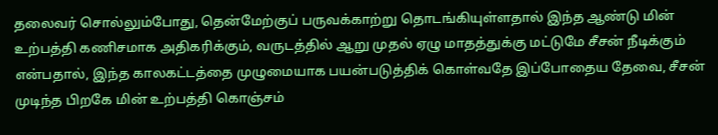தலைவர் சொல்லும்போது, தென்மேற்குப் பருவக்காற்று தொடங்கியுள்ளதால் இந்த ஆண்டு மின் உற்பத்தி கணிசமாக அதிகரிக்கும், வருடத்தில் ஆறு முதல் ஏழு மாதத்துக்கு மட்டுமே சீசன் நீடிக்கும் என்பதால், இந்த காலகட்டத்தை முழுமையாக பயன்படுத்திக் கொள்வதே இப்போதைய தேவை, சீசன் முடிந்த பிறகே மின் உற்பத்தி கொஞ்சம்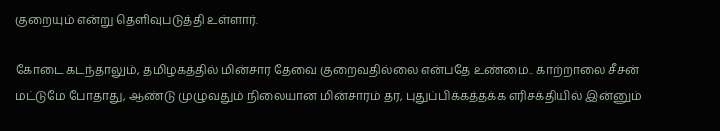குறையும் என்று தெளிவுபடுத்தி உள்ளார்.

கோடை கடந்தாலும், தமிழகத்தில் மின்சார தேவை குறைவதில்லை என்பதே உண்மை.. காற்றாலை சீசன் மட்டுமே போதாது, ஆண்டு முழுவதும் நிலையான மின்சாரம் தர, புதுப்பிக்கத்தக்க எரிசக்தியில் இன்னும்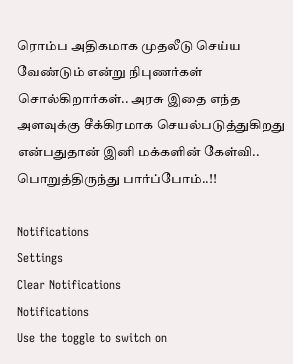ரொம்ப அதிகமாக முதலீடு செய்ய வேண்டும் என்று நிபுணர்கள் சொல்கிறார்கள்.. அரசு இதை எந்த அளவுக்கு சீக்கிரமாக செயல்படுத்துகிறது என்பதுதான் இனி மக்களின் கேள்வி.. பொறுத்திருந்து பார்ப்போம்..!!

Notifications
Settings
Clear Notifications
Notifications
Use the toggle to switch on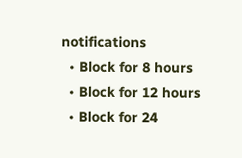notifications
  • Block for 8 hours
  • Block for 12 hours
  • Block for 24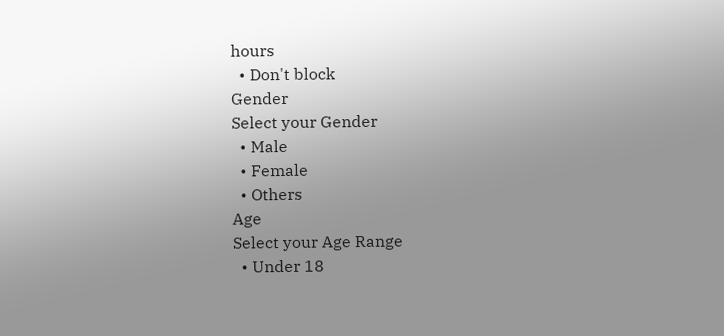hours
  • Don't block
Gender
Select your Gender
  • Male
  • Female
  • Others
Age
Select your Age Range
  • Under 18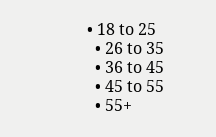• 18 to 25
  • 26 to 35
  • 36 to 45
  • 45 to 55
  • 55+